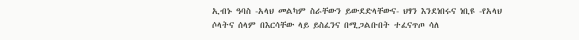ኢብኑ ዓባስ -አላህ መልካም ስራቸውን ይውደድላቸውና- ህፃን እንደነበሩና ነቢዩ -የአላህ ሶላትና ሰላም በእርሳቸው ላይ ይስፈንና በሚጋልቡበት ተፈናጥጦ ሳለ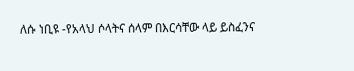ለሱ ነቢዩ -የአላህ ሶላትና ሰላም በእርሳቸው ላይ ይስፈንና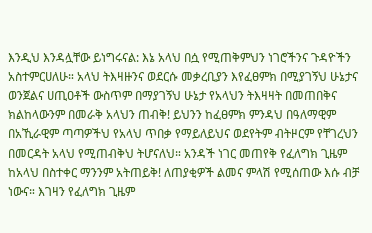እንዲህ እንዳሏቸው ይነግሩናል: እኔ አላህ በሷ የሚጠቅምህን ነገሮችንና ጉዳዮችን አስተምርሀለሁ። አላህ ትእዛዙንና ወደርሱ መቃረቢያን እየፈፀምክ በሚያገኝህ ሁኔታና ወንጀልና ሀጢዐቶች ውስጥም በማያገኝህ ሁኔታ የአላህን ትእዛዛት በመጠበቅና ክልከላውንም በመራቅ አላህን ጠብቅ! ይህንን ከፈፀምክ ምንዳህ በዓለማዊም በአኺራዊም ጣጣዎችህ የአላህ ጥበቃ የማይለይህና ወደየትም ብትዞርም የቸገረህን በመርዳት አላህ የሚጠብቅህ ትሆናለህ። አንዳች ነገር መጠየቅ የፈለግክ ጊዜም ከአላህ በስተቀር ማንንም አትጠይቅ! ለጠያቂዎች ልመና ምላሽ የሚሰጠው እሱ ብቻ ነውና። እገዛን የፈለግክ ጊዜም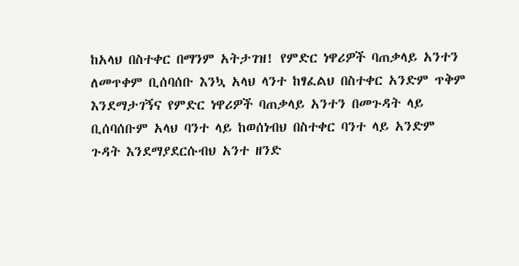ከአላህ በስተቀር በማንም አትታገዝ! የምድር ነዋሪዎች ባጠቃላይ አንተን ለመጥቀም ቢሰባሰቡ እንኳ አላህ ላንተ ከፃፈልህ በስተቀር አንድም ጥቅም እንደማታገኝና የምድር ነዋሪዎች ባጠቃላይ አንተን በመጉዳት ላይ ቢሰባሰቡም አላህ ባንተ ላይ ከወሰነብህ በስተቀር ባንተ ላይ አንድም ጉዳት እንደማያደርሱብህ አንተ ዘንድ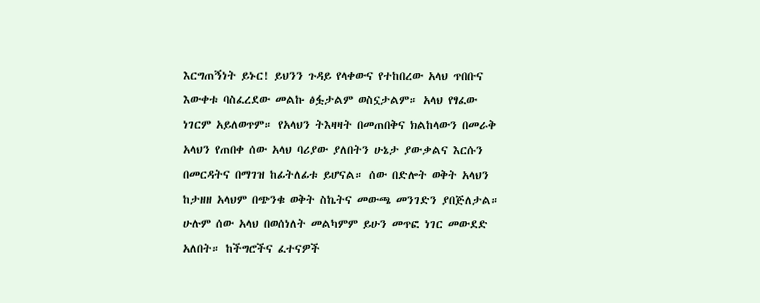እርግጠኝነት ይኑር! ይህንን ጉዳይ የላቀውና የተከበረው አላህ ጥበቡና እውቀቱ ባስፈረደው መልኩ ፅፏታልም ወስኗታልም። አላህ የፃፈው ነገርም አይለወጥም። የአላህን ትእዛዛት በመጠበቅና ክልከላውን በመራቅ አላህን የጠበቀ ሰው አላህ ባሪያው ያለበትን ሁኔታ ያውቃልና እርሱን በመርዳትና በማገዝ ከፊትለፊቱ ይሆናል። ሰው በድሎት ወቅት አላህን ከታዘዘ አላህም በጭንቁ ወቅት ስኬትና መውጫ መንገድን ያበጅለታል። ሁሉም ሰው አላህ በወሰነለት መልካምም ይሁን መጥፎ ነገር መውደድ አለበት። ከችግሮችና ፈተናዎች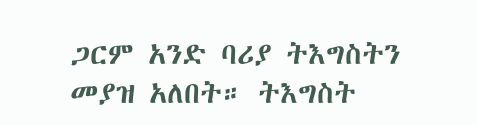ጋርም አንድ ባሪያ ትእግስትን መያዝ አለበት። ትእግስት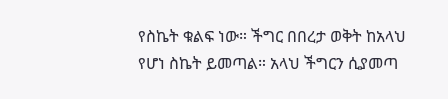የስኬት ቁልፍ ነው። ችግር በበረታ ወቅት ከአላህ የሆነ ስኬት ይመጣል። አላህ ችግርን ሲያመጣ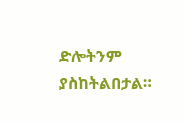ድሎትንም ያስከትልበታል።